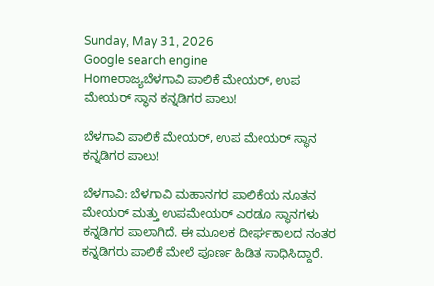Sunday, May 31, 2026
Google search engine
Homeರಾಜ್ಯಬೆಳಗಾವಿ ಪಾಲಿಕೆ ಮೇಯರ್, ಉಪ ಮೇಯರ್ ಸ್ಥಾನ ಕನ್ನಡಿಗರ ಪಾಲು!

ಬೆಳಗಾವಿ ಪಾಲಿಕೆ ಮೇಯರ್, ಉಪ ಮೇಯರ್ ಸ್ಥಾನ ಕನ್ನಡಿಗರ ಪಾಲು!

ಬೆಳಗಾವಿ: ಬೆಳಗಾವಿ ಮಹಾನಗರ ಪಾಲಿಕೆಯ ನೂತನ ಮೇಯರ್ ಮತ್ತು ಉಪಮೇಯರ್ ಎರಡೂ ಸ್ಥಾನಗಳು ಕನ್ನಡಿಗರ ಪಾಲಾಗಿದೆ. ಈ ಮೂಲಕ ದೀರ್ಘಕಾಲದ ನಂತರ ಕನ್ನಡಿಗರು ಪಾಲಿಕೆ ಮೇಲೆ ಪೂರ್ಣ ಹಿಡಿತ ಸಾಧಿಸಿದ್ದಾರೆ.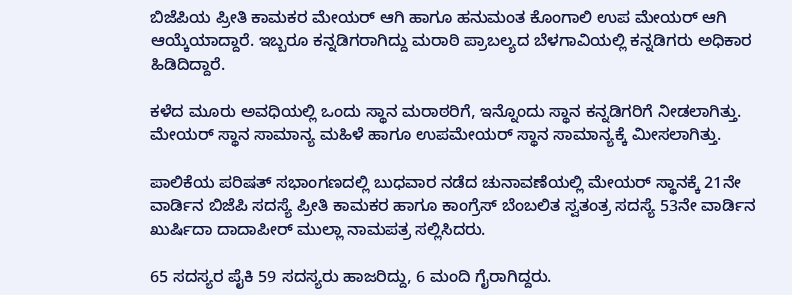ಬಿಜೆಪಿಯ ಪ್ರೀತಿ ಕಾಮಕರ ಮೇಯರ್ ಆಗಿ ಹಾಗೂ ಹನುಮಂತ ಕೊಂಗಾಲಿ ಉಪ ಮೇಯರ್ ಆಗಿ ಆಯ್ಕೆಯಾದ್ದಾರೆ. ಇಬ್ಬರೂ ಕನ್ನಡಿಗರಾಗಿದ್ದು ಮರಾಠಿ ಪ್ರಾಬಲ್ಯದ ಬೆಳಗಾವಿಯಲ್ಲಿ ಕನ್ನಡಿಗರು ಅಧಿಕಾರ ಹಿಡಿದಿದ್ದಾರೆ.

ಕಳೆದ ಮೂರು ಅವಧಿಯಲ್ಲಿ ಒಂದು ಸ್ಥಾನ ಮರಾಠರಿಗೆ, ಇನ್ನೊಂದು ಸ್ಥಾನ ಕನ್ನಡಿಗರಿಗೆ ನೀಡಲಾಗಿತ್ತು. ಮೇಯರ್‌ ಸ್ಥಾನ ಸಾಮಾನ್ಯ ಮಹಿಳೆ ಹಾಗೂ ಉಪಮೇಯರ್ ಸ್ಥಾನ ಸಾಮಾನ್ಯಕ್ಕೆ ಮೀಸಲಾಗಿತ್ತು.

ಪಾಲಿಕೆಯ ಪರಿಷತ್ ಸಭಾಂಗಣದಲ್ಲಿ ಬುಧವಾರ ನಡೆದ ಚುನಾವಣೆಯಲ್ಲಿ ಮೇಯರ್ ಸ್ಥಾನಕ್ಕೆ 21ನೇ ವಾರ್ಡಿನ ಬಿಜೆಪಿ ಸದಸ್ಯೆ ಪ್ರೀತಿ ಕಾಮಕರ ಹಾಗೂ ಕಾಂಗ್ರೆಸ್‌ ಬೆಂಬಲಿತ ಸ್ವತಂತ್ರ ಸದಸ್ಯೆ 53ನೇ ವಾರ್ಡಿನ ಖುರ್ಷಿದಾ ದಾದಾಪೀರ್‌ ಮುಲ್ಲಾ ನಾಮಪತ್ರ ಸಲ್ಲಿಸಿದರು.

65 ಸದಸ್ಯರ ಪೈಕಿ 59 ಸದಸ್ಯರು ಹಾಜರಿದ್ದು, 6 ಮಂದಿ ಗೈರಾಗಿದ್ದರು.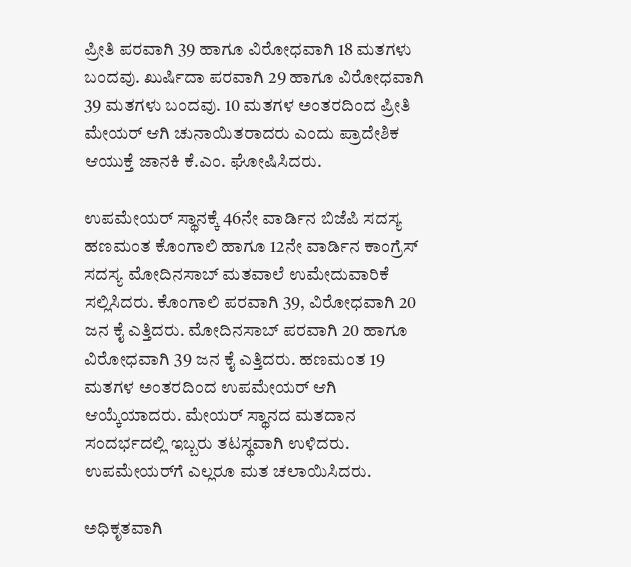ಪ್ರೀತಿ ಪರವಾಗಿ 39 ಹಾಗೂ ವಿರೋಧವಾಗಿ 18 ಮತಗಳು ಬಂದವು. ಖುರ್ಷಿದಾ ಪರವಾಗಿ 29 ಹಾಗೂ ವಿರೋಧವಾಗಿ 39 ಮತಗಳು ಬಂದವು. 10 ಮತಗಳ ಅಂತರದಿಂದ ಪ್ರೀತಿ ಮೇಯರ್ ಆಗಿ ಚುನಾಯಿತರಾದರು ಎಂದು ಪ್ರಾದೇಶಿಕ ಆಯುಕ್ತೆ ಜಾನಕಿ ಕೆ.ಎಂ. ಘೋಷಿಸಿದರು.

ಉಪಮೇಯರ್ ಸ್ಥಾನಕ್ಕೆ 46ನೇ ವಾರ್ಡಿನ ಬಿಜೆಪಿ ಸದಸ್ಯ ಹಣಮಂತ ಕೊಂಗಾಲಿ ಹಾಗೂ 12ನೇ ವಾರ್ಡಿನ ಕಾಂಗ್ರೆಸ್‌ ಸದಸ್ಯ ಮೋದಿನಸಾಬ್‌ ಮತವಾಲೆ ಉಮೇದುವಾರಿಕೆ ಸಲ್ಲಿಸಿದರು. ಕೊಂಗಾಲಿ ಪರವಾಗಿ 39, ವಿರೋಧವಾಗಿ 20 ಜನ ಕೈ ಎತ್ತಿದರು. ಮೋದಿನಸಾಬ್ ಪರವಾಗಿ 20 ಹಾಗೂ ವಿರೋಧವಾಗಿ 39 ಜನ ಕೈ ಎತ್ತಿದರು. ಹಣಮಂತ 19 ಮತಗಳ ಅಂತರದಿಂದ ಉಪಮೇಯರ್ ಆಗಿ ಆಯ್ಕೆಯಾದರು. ಮೇಯರ್ ಸ್ಥಾನದ ಮತದಾನ ಸಂದರ್ಭದಲ್ಲಿ ಇಬ್ಬರು ತಟಸ್ಥವಾಗಿ ಉಳಿದರು. ಉಪಮೇಯರ್‌ಗೆ ಎಲ್ಲರೂ ಮತ ಚಲಾಯಿಸಿದರು.

ಅಧಿಕೃತವಾಗಿ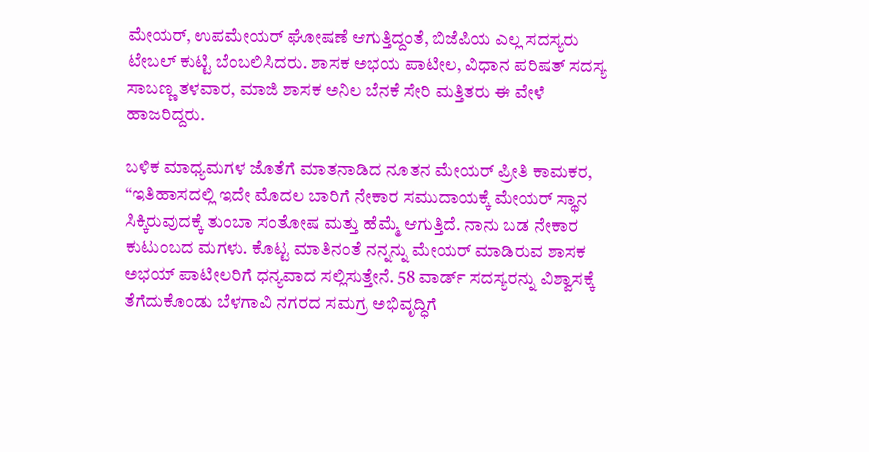ಮೇಯರ್, ಉಪಮೇಯರ್ ಘೋಷಣೆ ಆಗುತ್ತಿದ್ದಂತೆ, ಬಿಜೆಪಿಯ ಎಲ್ಲ ಸದಸ್ಯರು ಟೇಬಲ್‌ ಕುಟ್ಟಿ ಬೆಂಬಲಿಸಿದರು. ಶಾಸಕ ಅಭಯ ಪಾಟೀಲ, ವಿಧಾನ ಪರಿಷತ್ ಸದಸ್ಯ‌ ಸಾಬಣ್ಣ ತಳವಾರ, ಮಾಜಿ ಶಾಸಕ‌ ಅನಿಲ ಬೆನಕೆ ಸೇರಿ ಮತ್ತಿತರು ಈ ವೇಳೆ ಹಾಜರಿದ್ದರು.

ಬಳಿಕ ಮಾಧ್ಯಮಗಳ ಜೊತೆಗೆ ಮಾತನಾಡಿದ ನೂತನ ಮೇಯರ್ ಪ್ರೀತಿ ಕಾಮಕರ, “ಇತಿಹಾಸದಲ್ಲಿ ಇದೇ ಮೊದಲ ಬಾರಿಗೆ ನೇಕಾರ ಸಮುದಾಯಕ್ಕೆ ಮೇಯರ್ ಸ್ಥಾನ ಸಿಕ್ಕಿರುವುದಕ್ಕೆ ತುಂಬಾ ಸಂತೋಷ ಮತ್ತು ಹೆಮ್ಮೆ ಆಗುತ್ತಿದೆ. ನಾನು ಬಡ ನೇಕಾರ ಕುಟುಂಬದ ಮಗಳು. ಕೊಟ್ಟ ಮಾತಿನಂತೆ ನನ್ನನ್ನು ಮೇಯರ್ ಮಾಡಿರುವ ಶಾಸಕ ಅಭಯ್ ಪಾಟೀಲರಿಗೆ ಧನ್ಯವಾದ ಸಲ್ಲಿಸುತ್ತೇನೆ. 58 ವಾರ್ಡ್ ಸದಸ್ಯರನ್ನು ವಿಶ್ವಾಸಕ್ಕೆ ತೆಗೆದುಕೊಂಡು ಬೆಳಗಾವಿ ನಗರದ ಸಮಗ್ರ ಅಭಿವೃದ್ಧಿಗೆ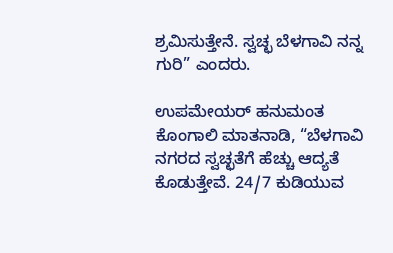ಶ್ರಮಿಸುತ್ತೇನೆ. ಸ್ವಚ್ಛ ಬೆಳಗಾವಿ ನನ್ನ ಗುರಿ” ಎಂದರು.

ಉಪಮೇಯರ್ ಹನುಮಂತ ಕೊಂಗಾಲಿ‌ ಮಾತನಾಡಿ, “ಬೆಳಗಾವಿ ನಗರದ ಸ್ವಚ್ಛತೆಗೆ ಹೆಚ್ಚು ಆದ್ಯತೆ ಕೊಡುತ್ತೇವೆ. 24/7 ಕುಡಿಯುವ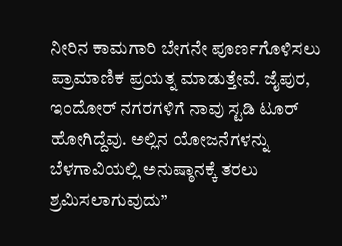ನೀರಿನ ಕಾಮಗಾರಿ ಬೇಗನೇ ಪೂರ್ಣಗೊಳಿಸಲು ಪ್ರಾಮಾಣಿಕ‌ ಪ್ರಯತ್ನ ಮಾಡುತ್ತೇವೆ. ಜೈಪುರ, ಇಂದೋರ್ ನಗರಗಳಿಗೆ ನಾವು ಸ್ಟಡಿ ಟೂರ್ ಹೋಗಿದ್ದೆವು. ಅಲ್ಲಿನ ಯೋಜನೆಗಳನ್ನು ಬೆಳಗಾವಿಯಲ್ಲಿ ಅನುಷ್ಠಾನಕ್ಕೆ ತರಲು ಶ್ರಮಿಸಲಾಗುವುದು”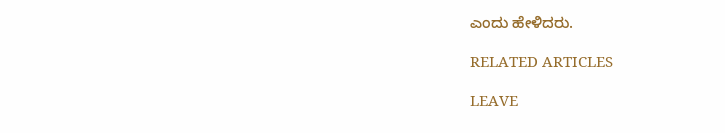ಎಂದು ಹೇಳಿದರು.

RELATED ARTICLES

LEAVE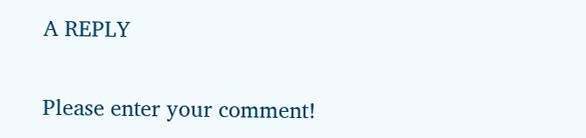A REPLY

Please enter your comment!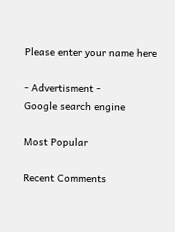Please enter your name here

- Advertisment -
Google search engine

Most Popular

Recent Comments